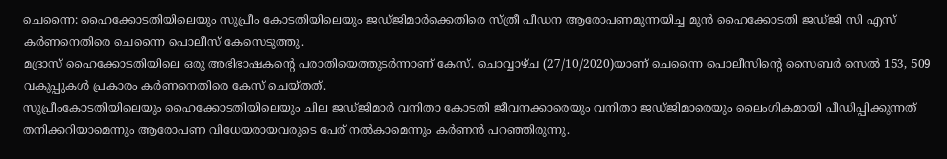ചെന്നൈ: ഹൈക്കോടതിയിലെയും സുപ്രീം കോടതിയിലെയും ജഡ്ജിമാർക്കെതിരെ സ്ത്രീ പീഡന ആരോപണമുന്നയിച്ച മുൻ ഹൈക്കോടതി ജഡ്ജി സി എസ് കർണനെതിരെ ചെന്നൈ പൊലീസ് കേസെടുത്തു.
മദ്രാസ് ഹൈക്കോടതിയിലെ ഒരു അഭിഭാഷകന്റെ പരാതിയെത്തുടർന്നാണ് കേസ്. ചൊവ്വാഴ്ച (27/10/2020)യാണ് ചെന്നൈ പൊലീസിൻ്റെ സൈബർ സെൽ 153, 509 വകുപ്പുകൾ പ്രകാരം കർണനെതിരെ കേസ് ചെയ്തത്.
സുപ്രീംകോടതിയിലെയും ഹൈക്കോടതിയിലെയും ചില ജഡ്ജിമാർ വനിതാ കോടതി ജീവനക്കാരെയും വനിതാ ജഡ്ജിമാരെയും ലൈംഗികമായി പീഡിപ്പിക്കുന്നത് തനിക്കറിയാമെന്നും ആരോപണ വിധേയരായവരുടെ പേര് നൽകാമെന്നും കർണൻ പറഞ്ഞിരുന്നു.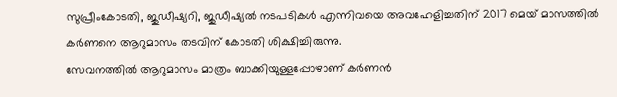സുപ്രീംകോടതി, ജുഡീഷ്യറി, ജുഡീഷ്യൽ നടപടികൾ എന്നിവയെ അവഹേളിച്ചതിന് 2017 മെയ് മാസത്തിൽ കർണനെ ആറുമാസം തടവിന് കോടതി ശിക്ഷിച്ചിരുന്നു.
സേവനത്തിൽ ആറുമാസം മാത്രം ബാക്കിയുള്ളപ്പോഴാണ് കർണൻ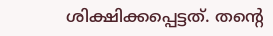ശിക്ഷിക്കപ്പെട്ടത്. തന്റെ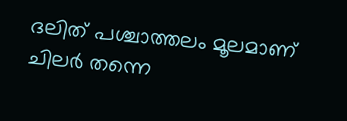ദലിത് പശ്ചാത്തലം മൂലമാണ് ചിലർ തന്നെ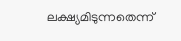ലക്ഷ്യമിടുന്നതെന്ന്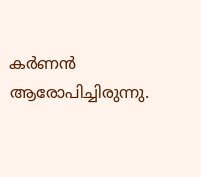കർണൻ ആരോപിച്ചിരുന്നു.